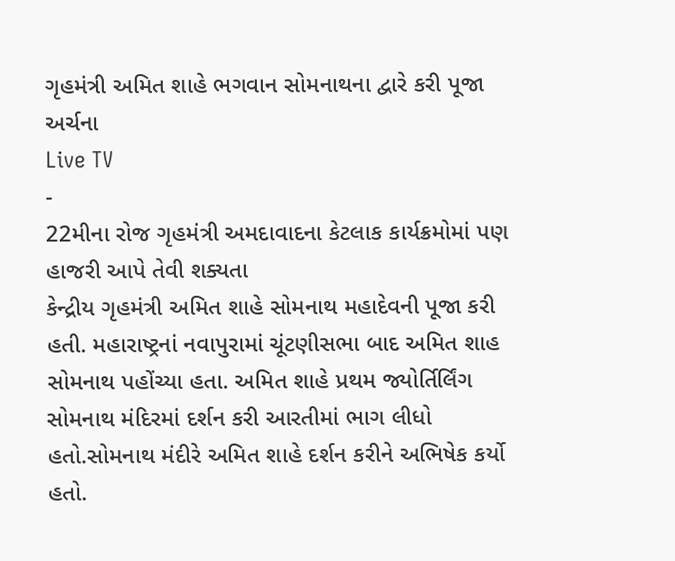ગૃહમંત્રી અમિત શાહે ભગવાન સોમનાથના દ્વારે કરી પૂજા અર્ચના
Live TV
-
22મીના રોજ ગૃહમંત્રી અમદાવાદના કેટલાક કાર્યક્રમોમાં પણ હાજરી આપે તેવી શક્યતા
કેન્દ્રીય ગૃહમંત્રી અમિત શાહે સોમનાથ મહાદેવની પૂજા કરી હતી. મહારાષ્ટ્રનાં નવાપુરામાં ચૂંટણીસભા બાદ અમિત શાહ સોમનાથ પહોંચ્યા હતા. અમિત શાહે પ્રથમ જ્યોર્તિર્લિંગ સોમનાથ મંદિરમાં દર્શન કરી આરતીમાં ભાગ લીધો હતો.સોમનાથ મંદીરે અમિત શાહે દર્શન કરીને અભિષેક કર્યો હતો.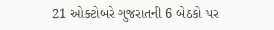21 ઓક્ટોબરે ગુજરાતની 6 બેઠકો પર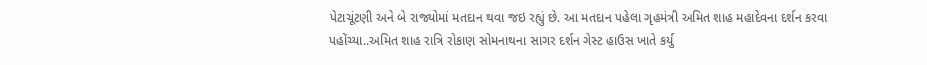પેટાચૂંટણી અને બે રાજ્યોમાં મતદાન થવા જઇ રહ્યું છે. આ મતદાન પહેલા ગૃહમંત્રી અમિત શાહ મહાદેવના દર્શન કરવા પહોંચ્યા..અમિત શાહ રાત્રિ રોકાણ સોમનાથના સાગર દર્શન ગેસ્ટ હાઉસ ખાતે કર્યુ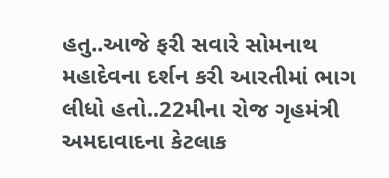હતુ..આજે ફરી સવારે સોમનાથ મહાદેવના દર્શન કરી આરતીમાં ભાગ લીધો હતો..22મીના રોજ ગૃહમંત્રી અમદાવાદના કેટલાક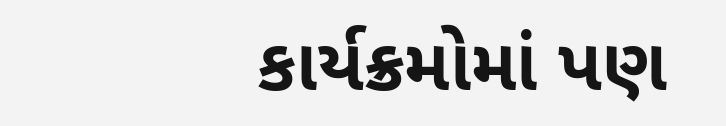કાર્યક્રમોમાં પણ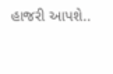હાજરી આપશે..